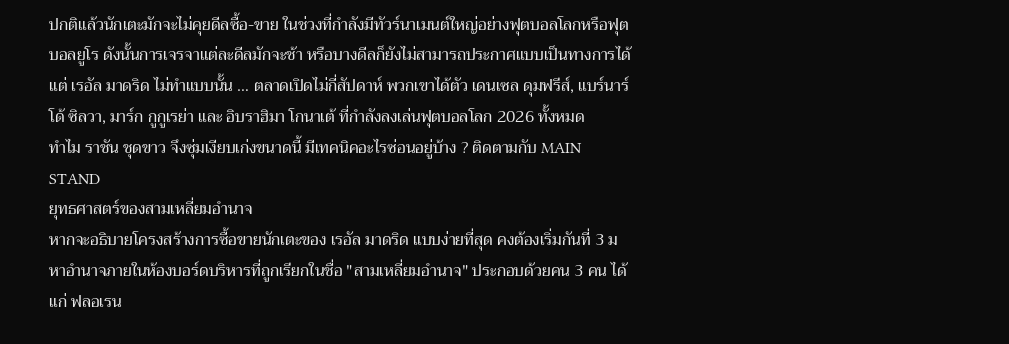ปกติแล้วนักเตะมักจะไม่คุยดีลซื้อ-ขาย ในช่วงที่กำลังมีทัวร์นาเมนต์ใหญ่อย่างฟุตบอลโลกหรือฟุตบอลยูโร ดังนั้นการเจรจาแต่ละดีลมักจะช้า หรือบางดีลก็ยังไม่สามารถประกาศแบบเป็นทางการได้
แต่ เรอัล มาดริด ไม่ทำแบบนั้น … ตลาดเปิดไม่กี่สัปดาห์ พวกเขาได้ตัว เดนเซล ดุมฟรีส์, แบร์นาร์โด้ ซิลวา, มาร์ก กูกูเรย่า และ อิบราฮิมา โกนาเต้ ที่กำลังลงเล่นฟุตบอลโลก 2026 ทั้งหมด
ทำไม ราชัน ชุดขาว จึงซุ่มเงียบเก่งขนาดนี้ มีเทคนิคอะไรซ่อนอยู่บ้าง ? ติดตามกับ MAIN STAND
ยุทธศาสตร์ของสามเหลี่ยมอำนาจ
หากจะอธิบายโครงสร้างการซื้อขายนักเตะของ เรอัล มาดริด แบบง่ายที่สุด คงต้องเริ่มกันที่ 3 มหาอำนาจภายในห้องบอร์ดบริหารที่ถูกเรียกในชื่อ "สามเหลี่ยมอำนาจ" ประกอบด้วยคน 3 คน ได้แก่ ฟลอเรน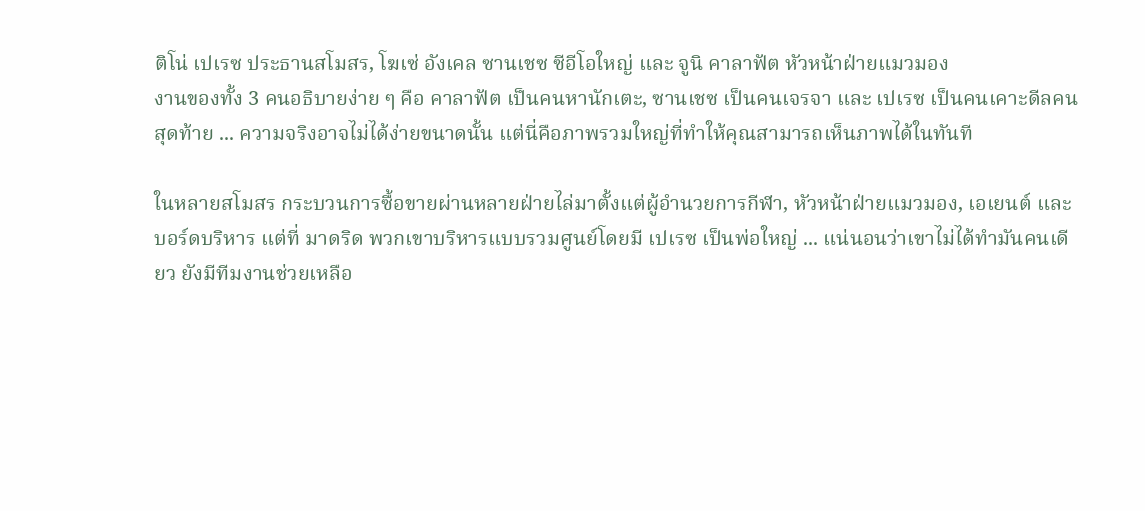ติโน่ เปเรซ ประธานสโมสร, โฆเซ่ อังเคล ซานเชซ ซีอีโอใหญ่ และ จูนิ คาลาฟัต หัวหน้าฝ่ายแมวมอง
งานของทั้ง 3 คนอธิบายง่าย ๆ คือ คาลาฟัต เป็นคนหานักเตะ, ซานเชซ เป็นคนเจรจา และ เปเรซ เป็นคนเคาะดีลคนสุดท้าย ... ความจริงอาจไม่ได้ง่ายขนาดนั้น แต่นี่คือภาพรวมใหญ่ที่ทำให้คุณสามารถเห็นภาพได้ในทันที

ในหลายสโมสร กระบวนการซื้อขายผ่านหลายฝ่ายไล่มาตั้งแต่ผู้อำนวยการกีฬา, หัวหน้าฝ่ายแมวมอง, เอเยนต์ และ บอร์ดบริหาร แต่ที่ มาดริด พวกเขาบริหารแบบรวมศูนย์โดยมี เปเรซ เป็นพ่อใหญ่ ... แน่นอนว่าเขาไม่ได้ทำมันคนเดียว ยังมีทีมงานช่วยเหลือ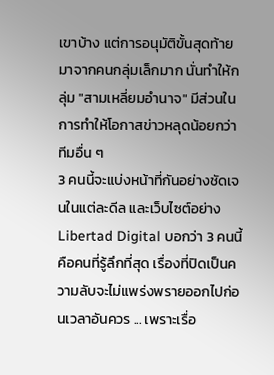เขาบ้าง แต่การอนุมัติขั้นสุดท้ายมาจากคนกลุ่มเล็กมาก นั่นทำให้กลุ่ม "สามเหลี่ยมอำนาจ" มีส่วนในการทำให้โอกาสข่าวหลุดน้อยกว่าทีมอื่น ๆ
3 คนนี้จะแบ่งหน้าที่กันอย่างชัดเจนในแต่ละดีล และเว็บไซต์อย่าง Libertad Digital บอกว่า 3 คนนี้คือคนที่รู้ลึกที่สุด เรื่องที่ปิดเป็นความลับจะไม่แพร่งพรายออกไปก่อนเวลาอันควร ... เพราะเรื่อ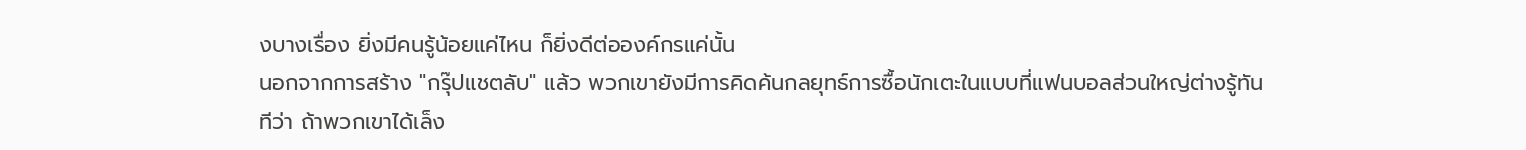งบางเรื่อง ยิ่งมีคนรู้น้อยแค่ไหน ก็ยิ่งดีต่อองค์กรแค่นั้น
นอกจากการสร้าง "กรุ๊ปแชตลับ" แล้ว พวกเขายังมีการคิดค้นกลยุทธ์การซื้อนักเตะในแบบที่แฟนบอลส่วนใหญ่ต่างรู้ทันทีว่า ถ้าพวกเขาได้เล็ง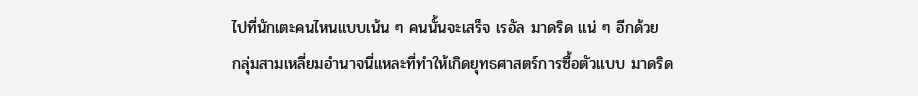ไปที่นักเตะคนไหนแบบเน้น ๆ คนนั้นจะเสร็จ เรอัล มาดริด แน่ ๆ อีกด้วย
กลุ่มสามเหลี่ยมอำนาจนี่แหละที่ทำให้เกิดยุทธศาสตร์การซื้อตัวแบบ มาดริด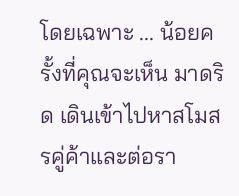โดยเฉพาะ ... น้อยครั้งที่คุณจะเห็น มาดริด เดินเข้าไปหาสโมสรคู่ค้าและต่อรา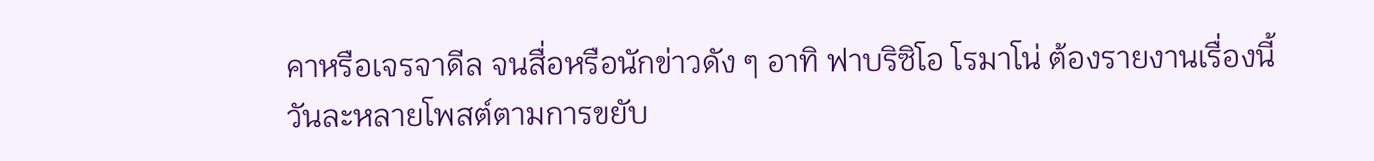คาหรือเจรจาดีล จนสื่อหรือนักข่าวดัง ๆ อาทิ ฟาบริซิโอ โรมาโน่ ต้องรายงานเรื่องนี้วันละหลายโพสต์ตามการขยับ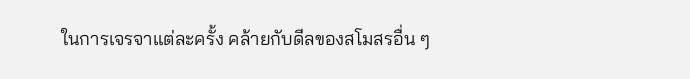ในการเจรจาแต่ละครั้ง คล้ายกับดีลของสโมสรอื่น ๆ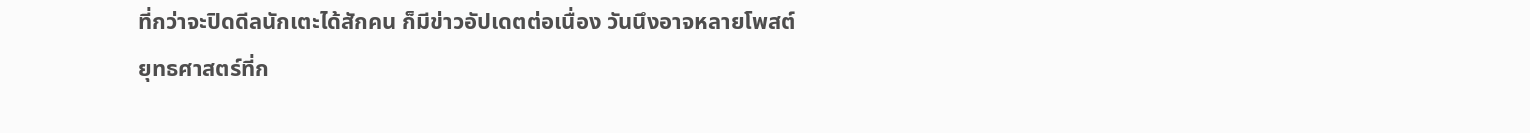ที่กว่าจะปิดดีลนักเตะได้สักคน ก็มีข่าวอัปเดตต่อเนื่อง วันนึงอาจหลายโพสต์
ยุทธศาสตร์ที่ก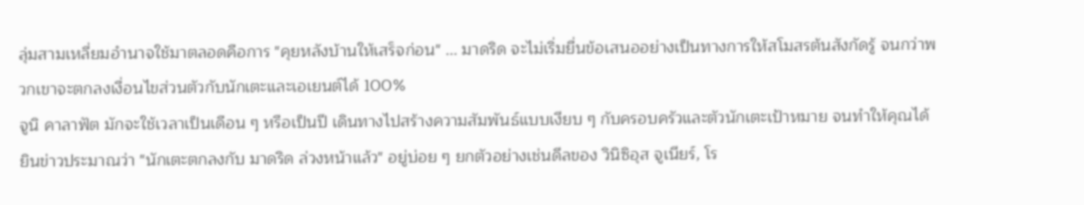ลุ่มสามเหลี่ยมอำนาจใช้มาตลอดคือการ "คุยหลังบ้านให้เสร็จก่อน" ... มาดริด จะไม่เริ่มยื่นข้อเสนออย่างเป็นทางการให้สโมสรต้นสังกัดรู้ จนกว่าพวกเขาจะตกลงเงื่อนไขส่วนตัวกับนักเตะและเอเยนต์ได้ 100%
จูนิ คาลาฟัต มักจะใช้เวลาเป็นเดือน ๆ หรือเป็นปี เดินทางไปสร้างความสัมพันธ์แบบเงียบ ๆ กับครอบครัวและตัวนักเตะเป้าหมาย จนทำให้คุณได้ยินข่าวประมาณว่า "นักเตะตกลงกับ มาดริด ล่วงหน้าแล้ว" อยู่บ่อย ๆ ยกตัวอย่างเช่นดีลของ วินิซิอุส จูเนียร์, โร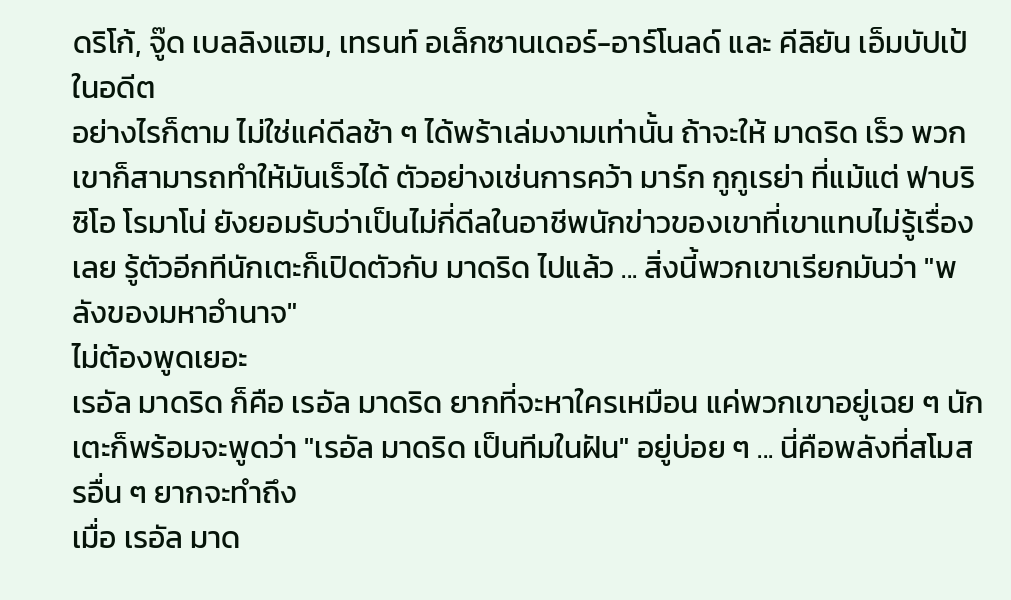ดริโก้, จู๊ด เบลลิงแฮม, เทรนท์ อเล็กซานเดอร์-อาร์โนลด์ และ คีลิยัน เอ็มบัปเป้ ในอดีต
อย่างไรก็ตาม ไม่ใช่แค่ดีลช้า ๆ ได้พร้าเล่มงามเท่านั้น ถ้าจะให้ มาดริด เร็ว พวกเขาก็สามารถทำให้มันเร็วได้ ตัวอย่างเช่นการคว้า มาร์ก กูกูเรย่า ที่แม้แต่ ฟาบริซิโอ โรมาโน่ ยังยอมรับว่าเป็นไม่กี่ดีลในอาชีพนักข่าวของเขาที่เขาแทบไม่รู้เรื่องเลย รู้ตัวอีกทีนักเตะก็เปิดตัวกับ มาดริด ไปแล้ว ... สิ่งนี้พวกเขาเรียกมันว่า "พลังของมหาอำนาจ"
ไม่ต้องพูดเยอะ
เรอัล มาดริด ก็คือ เรอัล มาดริด ยากที่จะหาใครเหมือน แค่พวกเขาอยู่เฉย ๆ นักเตะก็พร้อมจะพูดว่า "เรอัล มาดริด เป็นทีมในฝัน" อยู่บ่อย ๆ ... นี่คือพลังที่สโมสรอื่น ๆ ยากจะทำถึง
เมื่อ เรอัล มาด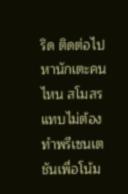ริด ติดต่อไปหานักเตะคนไหน สโมสรแทบไม่ต้องทำพรีเซนเตชันเพื่อโน้ม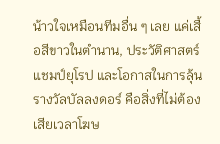น้าวใจเหมือนทีมอื่น ๆ เลย แค่เสื้อสีขาวในตำนาน, ประวัติศาสตร์แชมป์ยุโรป และโอกาสในการลุ้นรางวัลบัลลงดอร์ คือสิ่งที่ไม่ต้องเสียเวลาโฆษ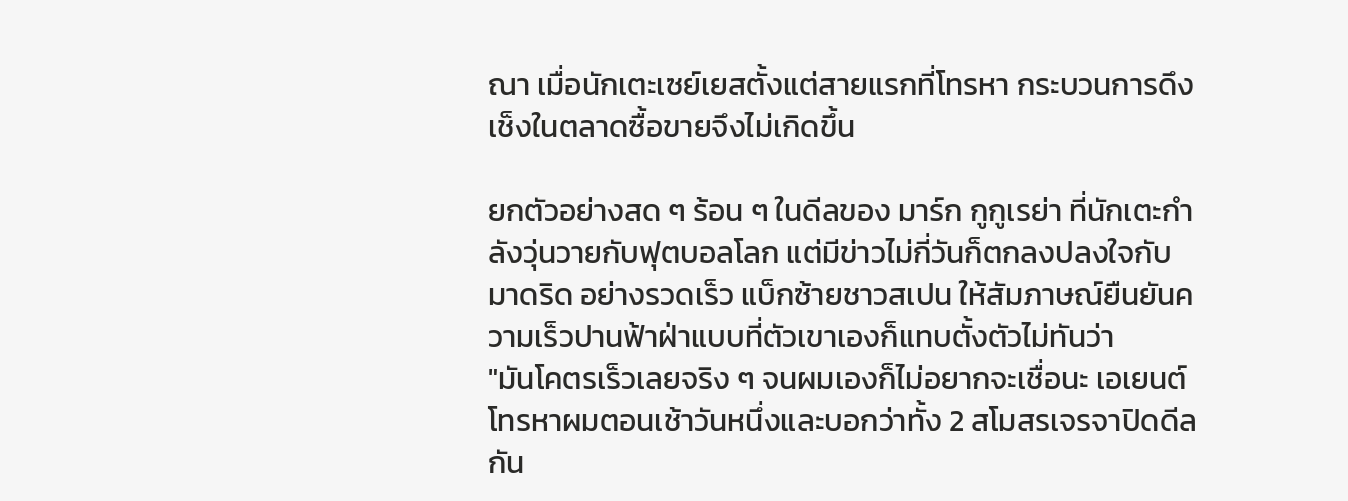ณา เมื่อนักเตะเซย์เยสตั้งแต่สายแรกที่โทรหา กระบวนการดึงเช็งในตลาดซื้อขายจึงไม่เกิดขึ้น

ยกตัวอย่างสด ๆ ร้อน ๆ ในดีลของ มาร์ก กูกูเรย่า ที่นักเตะกำลังวุ่นวายกับฟุตบอลโลก แต่มีข่าวไม่กี่วันก็ตกลงปลงใจกับ มาดริด อย่างรวดเร็ว แบ็กซ้ายชาวสเปน ให้สัมภาษณ์ยืนยันความเร็วปานฟ้าฝ่าแบบที่ตัวเขาเองก็แทบตั้งตัวไม่ทันว่า
"มันโคตรเร็วเลยจริง ๆ จนผมเองก็ไม่อยากจะเชื่อนะ เอเยนต์โทรหาผมตอนเช้าวันหนึ่งและบอกว่าทั้ง 2 สโมสรเจรจาปิดดีลกัน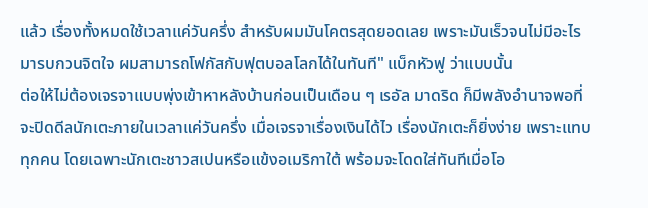แล้ว เรื่องทั้งหมดใช้เวลาแค่วันครึ่ง สำหรับผมมันโคตรสุดยอดเลย เพราะมันเร็วจนไม่มีอะไรมารบกวนจิตใจ ผมสามารถโฟกัสกับฟุตบอลโลกได้ในทันที" แบ็กหัวฟู ว่าแบบนั้น
ต่อให้ไม่ต้องเจรจาแบบพุ่งเข้าหาหลังบ้านก่อนเป็นเดือน ๆ เรอัล มาดริด ก็มีพลังอำนาจพอที่จะปิดดีลนักเตะภายในเวลาแค่วันครึ่ง เมื่อเจรจาเรื่องเงินได้ไว เรื่องนักเตะก็ยิ่งง่าย เพราะแทบทุกคน โดยเฉพาะนักเตะชาวสเปนหรือแข้งอเมริกาใต้ พร้อมจะโดดใส่ทันทีเมื่อโอ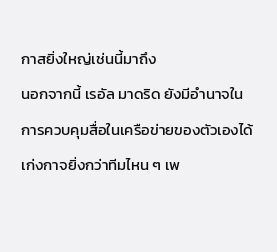กาสยิ่งใหญ่เช่นนี้มาถึง
นอกจากนี้ เรอัล มาดริด ยังมีอำนาจในการควบคุมสื่อในเครือข่ายของตัวเองได้เก่งกาจยิ่งกว่าทีมไหน ๆ เพ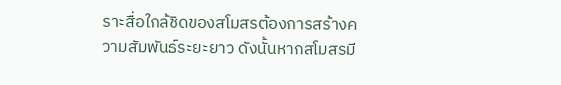ราะสื่อใกล้ชิดของสโมสรต้องการสร้างความสัมพันธ์ระยะยาว ดังนั้นหากสโมสรมี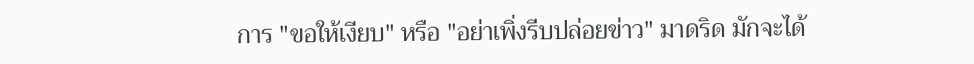การ "ขอให้เงียบ" หรือ "อย่าเพิ่งรีบปล่อยข่าว" มาดริด มักจะได้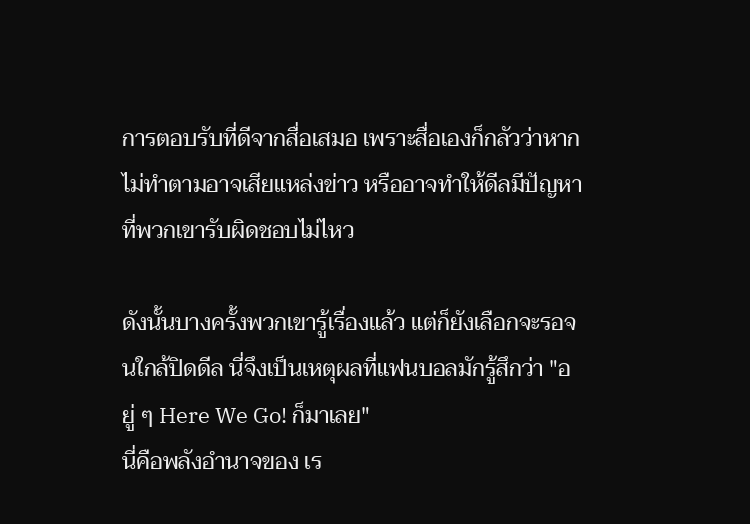การตอบรับที่ดีจากสื่อเสมอ เพราะสื่อเองก็กลัวว่าหากไม่ทำตามอาจเสียแหล่งข่าว หรืออาจทำให้ดีลมีปัญหาที่พวกเขารับผิดชอบไม่ไหว

ดังนั้นบางครั้งพวกเขารู้เรื่องแล้ว แต่ก็ยังเลือกจะรอจนใกล้ปิดดีล นี่จึงเป็นเหตุผลที่แฟนบอลมักรู้สึกว่า "อยู่ ๆ Here We Go! ก็มาเลย"
นี่คือพลังอำนาจของ เร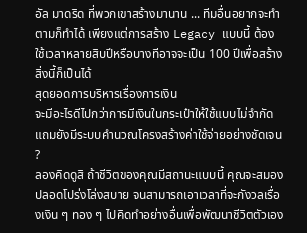อัล มาดริด ที่พวกเขาสร้างมานาน ... ทีมอื่นอยากจะทำตามก็ทำได้ เพียงแต่การสร้าง Legacy แบบนี้ ต้องใช้เวลาหลายสิบปีหรือบางทีอาจจะเป็น 100 ปีเพื่อสร้างสิ่งนี้ก็เป็นได้
สุดยอดการบริหารเรื่องการเงิน
จะมีอะไรดีไปกว่าการมีเงินในกระเป๋าให้ใช้แบบไม่จำกัด แถมยังมีระบบคำนวณโครงสร้างค่าใช้จ่ายอย่างชัดเจน ?
ลองคิดดูสิ ถ้าชีวิตของคุณมีสถานะแบบนี้ คุณจะสมองปลอดโปร่งโล่งสบาย จนสามารถเอาเวลาที่จะกังวลเรื่องเงิน ๆ ทอง ๆ ไปคิดทำอย่างอื่นเพื่อพัฒนาชีวิตตัวเอง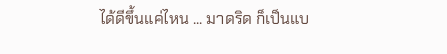ได้ดีขึ้นแค่ไหน ... มาดริด ก็เป็นแบ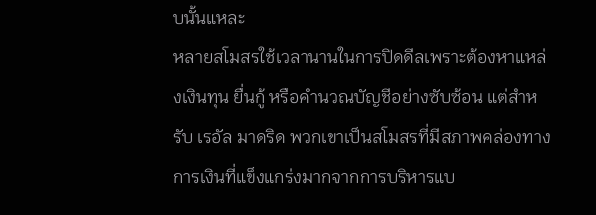บนั้นแหละ
หลายสโมสรใช้เวลานานในการปิดดีลเพราะต้องหาแหล่งเงินทุน ยื่นกู้ หรือคำนวณบัญชีอย่างซับซ้อน แต่สำหรับ เรอัล มาดริด พวกเขาเป็นสโมสรที่มีสภาพคล่องทางการเงินที่แข็งแกร่งมากจากการบริหารแบ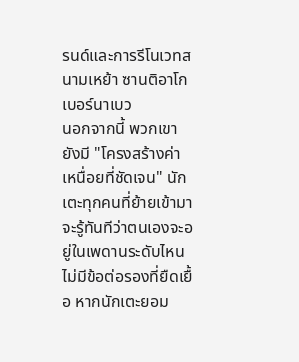รนด์และการรีโนเวทสนามเหย้า ซานติอาโก เบอร์นาเบว
นอกจากนี้ พวกเขายังมี "โครงสร้างค่าเหนื่อยที่ชัดเจน" นักเตะทุกคนที่ย้ายเข้ามาจะรู้ทันทีว่าตนเองจะอยู่ในเพดานระดับไหน ไม่มีข้อต่อรองที่ยืดเยื้อ หากนักเตะยอม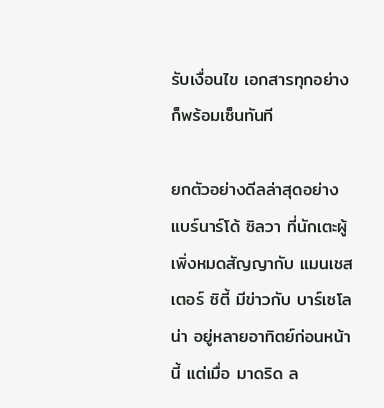รับเงื่อนไข เอกสารทุกอย่างก็พร้อมเซ็นทันที

ยกตัวอย่างดีลล่าสุดอย่าง แบร์นาร์โด้ ซิลวา ที่นักเตะผู้เพิ่งหมดสัญญากับ แมนเชสเตอร์ ซิตี้ มีข่าวกับ บาร์เซโลน่า อยู่หลายอาทิตย์ก่อนหน้านี้ แต่เมื่อ มาดริด ล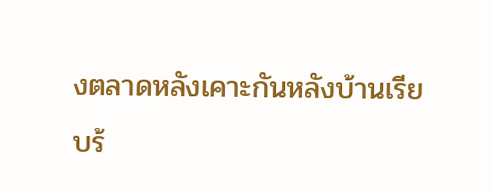งตลาดหลังเคาะกันหลังบ้านเรียบร้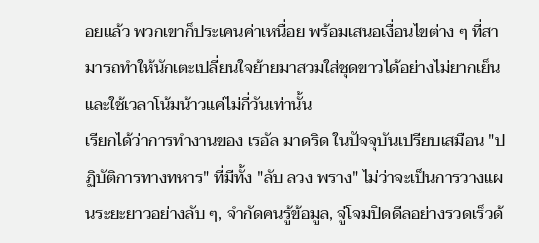อยแล้ว พวกเขาก็ประเคนค่าเหนื่อย พร้อมเสนอเงื่อนไขต่าง ๆ ที่สามารถทำให้นักเตะเปลี่ยนใจย้ายมาสวมใส่ชุดขาวได้อย่างไม่ยากเย็น และใช้เวลาโน้มน้าวแค่ไม่กี่วันเท่านั้น
เรียกได้ว่าการทำงานของ เรอัล มาดริด ในปัจจุบันเปรียบเสมือน "ปฏิบัติการทางทหาร" ที่มีทั้ง "ลับ ลวง พราง" ไม่ว่าจะเป็นการวางแผนระยะยาวอย่างลับ ๆ, จำกัดคนรู้ข้อมูล, จู่โจมปิดดีลอย่างรวดเร็วด้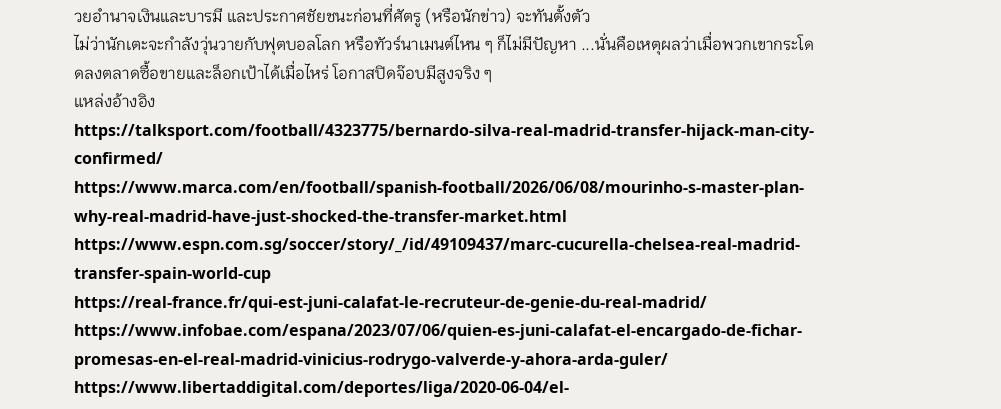วยอำนาจเงินและบารมี และประกาศชัยชนะก่อนที่ศัตรู (หรือนักข่าว) จะทันตั้งตัว
ไม่ว่านักเตะจะกำลังวุ่นวายกับฟุตบอลโลก หรือทัวร์นาเมนต์ไหน ๆ ก็ไม่มีปัญหา ...นั่นคือเหตุผลว่าเมื่อพวกเขากระโดดลงตลาดซื้อขายและล็อกเป้าได้เมื่อไหร่ โอกาสปิดจ๊อบมีสูงจริง ๆ
แหล่งอ้างอิง
https://talksport.com/football/4323775/bernardo-silva-real-madrid-transfer-hijack-man-city-confirmed/
https://www.marca.com/en/football/spanish-football/2026/06/08/mourinho-s-master-plan-why-real-madrid-have-just-shocked-the-transfer-market.html
https://www.espn.com.sg/soccer/story/_/id/49109437/marc-cucurella-chelsea-real-madrid-transfer-spain-world-cup
https://real-france.fr/qui-est-juni-calafat-le-recruteur-de-genie-du-real-madrid/
https://www.infobae.com/espana/2023/07/06/quien-es-juni-calafat-el-encargado-de-fichar-promesas-en-el-real-madrid-vinicius-rodrygo-valverde-y-ahora-arda-guler/
https://www.libertaddigital.com/deportes/liga/2020-06-04/el-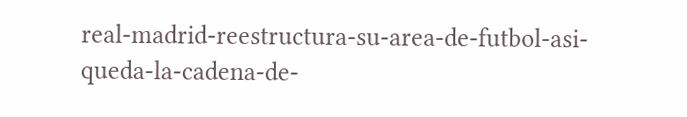real-madrid-reestructura-su-area-de-futbol-asi-queda-la-cadena-de-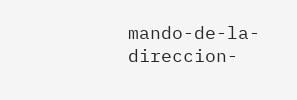mando-de-la-direccion-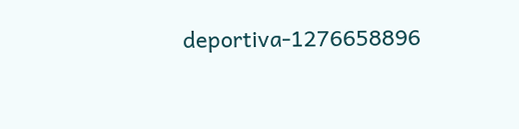deportiva-1276658896